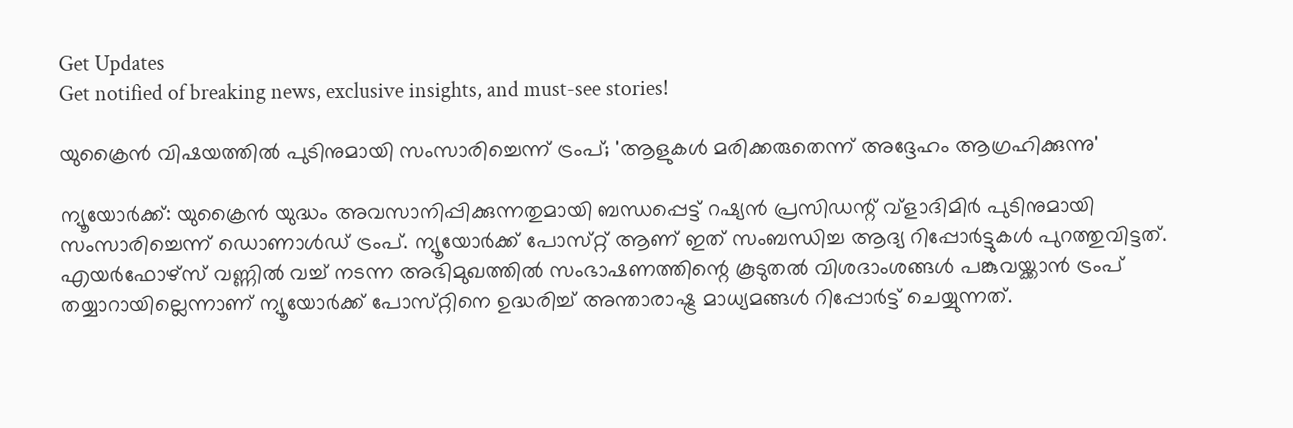Get Updates
Get notified of breaking news, exclusive insights, and must-see stories!

യുക്രൈൻ വിഷയത്തിൽ പുടിനുമായി സംസാരിച്ചെന്ന് ട്രംപ്; 'ആളുകൾ മരിക്കരുതെന്ന് അദ്ദേഹം ആഗ്രഹിക്കുന്നു'

ന്യൂയോർക്ക്: യുക്രൈൻ യുദ്ധം അവസാനിപ്പിക്കുന്നതുമായി ബന്ധപ്പെട്ട് റഷ്യൻ പ്രസിഡന്റ് വ്ളാദിമിർ പുടിനുമായി സംസാരിച്ചെന്ന് ഡൊണാൾഡ് ട്രംപ്. ന്യൂയോർക്ക് പോസ്‌റ്റ് ആണ് ഇത് സംബന്ധിച്ച ആദ്യ റിപ്പോർട്ടുകൾ പുറത്തുവിട്ടത്. എയർഫോഴ്‌സ് വണ്ണിൽ വച്ച് നടന്ന അഭിമുഖത്തിൽ സംഭാഷണത്തിന്റെ കൂടുതൽ വിശദാംശങ്ങൾ പങ്കുവയ്ക്കാൻ ട്രംപ് തയ്യാറായില്ലെന്നാണ് ന്യൂയോർക്ക് പോസ്‌റ്റിനെ ഉദ്ധരിച്ച് അന്താരാഷ്ട്ര മാധ്യമങ്ങൾ റിപ്പോർട്ട് ചെയ്യുന്നത്.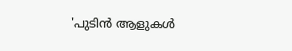'പുടിൻ ആളുകൾ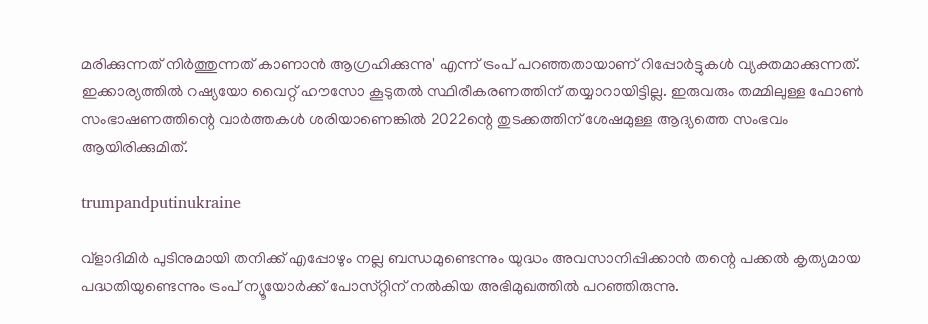മരിക്കുന്നത് നിർത്തുന്നത് കാണാൻ ആഗ്രഹിക്കുന്നു' എന്ന് ട്രംപ് പറഞ്ഞതായാണ് റിപ്പോർട്ടുകൾ വ്യക്തമാക്കുന്നത്. ഇക്കാര്യത്തിൽ റഷ്യയോ വൈറ്റ് ഹൗസോ കൂടുതൽ സ്ഥിരീകരണത്തിന് തയ്യാറായിട്ടില്ല. ഇരുവരും തമ്മിലുള്ള ഫോൺ സംഭാഷണത്തിന്റെ വാർത്തകൾ ശരിയാണെങ്കിൽ 2022ന്റെ തുടക്കത്തിന് ശേഷമുള്ള ആദ്യത്തെ സംഭവം ആയിരിക്കുമിത്.

trumpandputinukraine

വ്ളാദിമിർ പുടിനുമായി തനിക്ക് എപ്പോഴും നല്ല ബന്ധമുണ്ടെന്നും യുദ്ധം അവസാനിപ്പിക്കാൻ തന്റെ പക്കൽ കൃത്യമായ പദ്ധതിയുണ്ടെന്നും ട്രംപ് ന്യൂയോർക്ക് പോസ്‌റ്റിന് നൽകിയ അഭിമുഖത്തിൽ പറഞ്ഞിരുന്നു.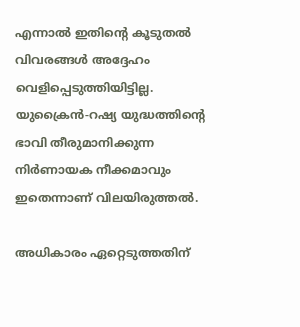എന്നാൽ ഇതിന്റെ കൂടുതൽ വിവരങ്ങൾ അദ്ദേഹം വെളിപ്പെടുത്തിയിട്ടില്ല. യുക്രൈൻ-റഷ്യ യുദ്ധത്തിന്റെ ഭാവി തീരുമാനിക്കുന്ന നിർണായക നീക്കമാവും ഇതെന്നാണ് വിലയിരുത്തൽ.

അധികാരം ഏറ്റെടുത്തതിന്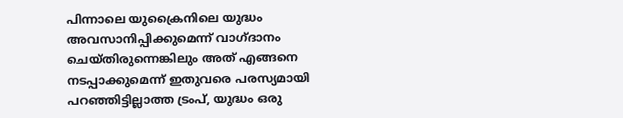പിന്നാലെ യുക്രൈനിലെ യുദ്ധം അവസാനിപ്പിക്കുമെന്ന് വാഗ്‌ദാനം ചെയ്‌തിരുന്നെങ്കിലും അത് എങ്ങനെ നടപ്പാക്കുമെന്ന് ഇതുവരെ പരസ്യമായി പറഞ്ഞിട്ടില്ലാത്ത ട്രംപ്, യുദ്ധം ഒരു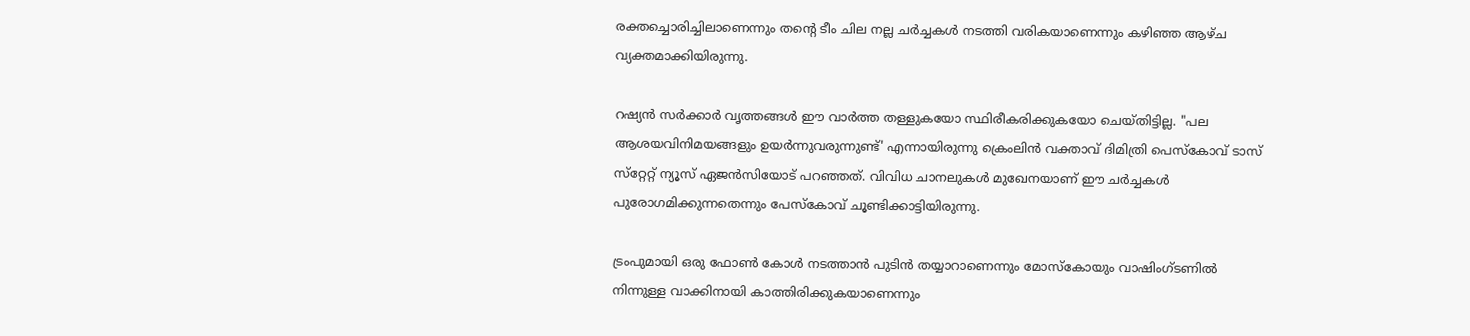രക്തച്ചൊരിച്ചിലാണെന്നും തന്റെ ടീം ചില നല്ല ചർച്ചകൾ നടത്തി വരികയാണെന്നും കഴിഞ്ഞ ആഴ്‌ച വ്യക്തമാക്കിയിരുന്നു.

റഷ്യൻ സർക്കാർ വൃത്തങ്ങൾ ഈ വാർത്ത തള്ളുകയോ സ്ഥിരീകരിക്കുകയോ ചെയ്‌തിട്ടില്ല. "പല ആശയവിനിമയങ്ങളും ഉയർന്നുവരുന്നുണ്ട്' എന്നായിരുന്നു ക്രെംലിൻ വക്താവ് ദിമിത്രി പെസ്കോവ് ടാസ് സ്‌റ്റേറ്റ് ന്യൂസ് ഏജൻസിയോട് പറഞ്ഞത്. വിവിധ ചാനലുകൾ മുഖേനയാണ് ഈ ചർച്ചകൾ പുരോഗമിക്കുന്നതെന്നും പേസ്‌കോവ് ചൂണ്ടിക്കാട്ടിയിരുന്നു.

ട്രംപുമായി ഒരു ഫോൺ കോൾ നടത്താൻ പുടിൻ തയ്യാറാണെന്നും മോസ്കോയും വാഷിംഗ്‌ടണിൽ നിന്നുള്ള വാക്കിനായി കാത്തിരിക്കുകയാണെന്നും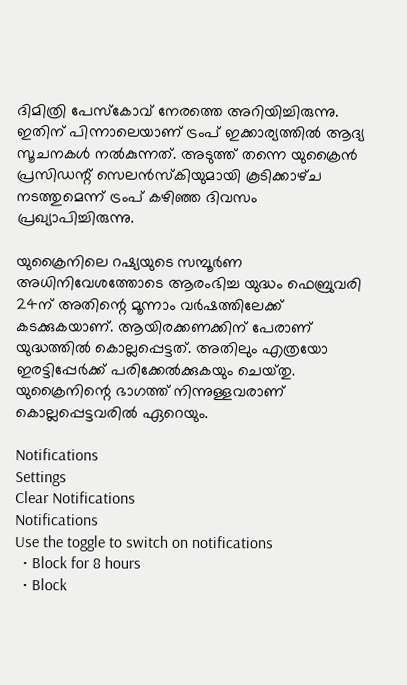ദിമിത്രി പേസ്‌കോവ് നേരത്തെ അറിയിച്ചിരുന്നു. ഇതിന് പിന്നാലെയാണ് ട്രംപ് ഇക്കാര്യത്തിൽ ആദ്യ സൂചനകൾ നൽകുന്നത്. അടുത്ത് തന്നെ യുക്രൈൻ പ്രസിഡന്റ് സെലൻസ്‌കിയുമായി കൂടിക്കാഴ്‌ച നടത്തുമെന്ന് ട്രംപ് കഴിഞ്ഞ ദിവസം പ്രഖ്യാപിച്ചിരുന്നു.

യുക്രൈനിലെ റഷ്യയുടെ സമ്പൂർണ അധിനിവേശത്തോടെ ആരംഭിച്ച യുദ്ധം ഫെബ്രുവരി 24ന് അതിന്റെ മൂന്നാം വർഷത്തിലേക്ക് കടക്കുകയാണ്. ആയിരക്കണക്കിന് പേരാണ് യുദ്ധത്തിൽ കൊല്ലപ്പെട്ടത്. അതിലും എത്രയോ ഇരട്ടിപ്പേർക്ക് പരിക്കേൽക്കുകയും ചെയ്‌തു. യുക്രൈനിന്റെ ഭാഗത്ത് നിന്നുള്ളവരാണ് കൊല്ലപ്പെട്ടവരിൽ ഏറെയും.

Notifications
Settings
Clear Notifications
Notifications
Use the toggle to switch on notifications
  • Block for 8 hours
  • Block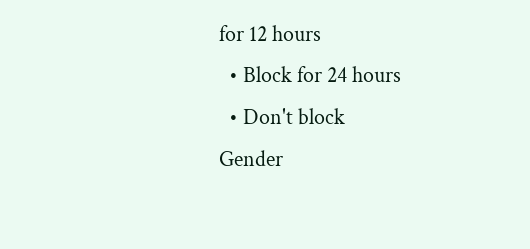for 12 hours
  • Block for 24 hours
  • Don't block
Gender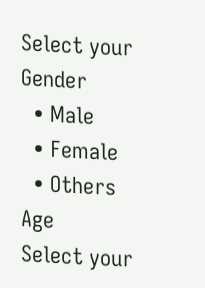Select your Gender
  • Male
  • Female
  • Others
Age
Select your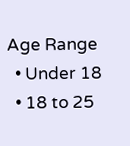Age Range
  • Under 18
  • 18 to 25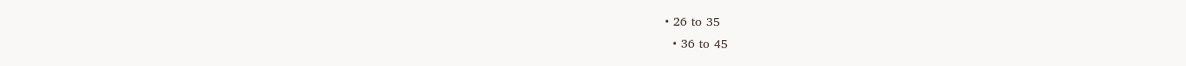• 26 to 35
  • 36 to 45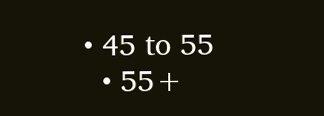• 45 to 55
  • 55+